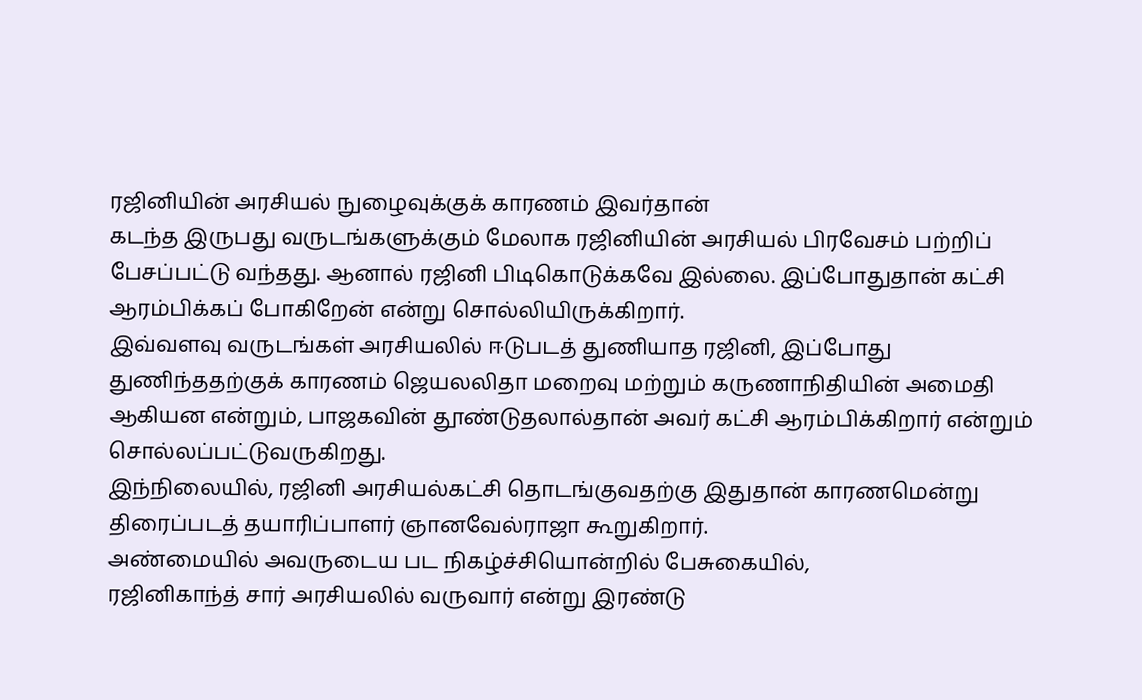ரஜினியின் அரசியல் நுழைவுக்குக் காரணம் இவர்தான்
கடந்த இருபது வருடங்களுக்கும் மேலாக ரஜினியின் அரசியல் பிரவேசம் பற்றிப் பேசப்பட்டு வந்தது. ஆனால் ரஜினி பிடிகொடுக்கவே இல்லை. இப்போதுதான் கட்சி ஆரம்பிக்கப் போகிறேன் என்று சொல்லியிருக்கிறார்.
இவ்வளவு வருடங்கள் அரசியலில் ஈடுபடத் துணியாத ரஜினி, இப்போது துணிந்ததற்குக் காரணம் ஜெயலலிதா மறைவு மற்றும் கருணாநிதியின் அமைதி ஆகியன என்றும், பாஜகவின் தூண்டுதலால்தான் அவர் கட்சி ஆரம்பிக்கிறார் என்றும் சொல்லப்பட்டுவருகிறது.
இந்நிலையில், ரஜினி அரசியல்கட்சி தொடங்குவதற்கு இதுதான் காரணமென்று திரைப்படத் தயாரிப்பாளர் ஞானவேல்ராஜா கூறுகிறார்.
அண்மையில் அவருடைய பட நிகழ்ச்சியொன்றில் பேசுகையில்,
ரஜினிகாந்த் சார் அரசியலில் வருவார் என்று இரண்டு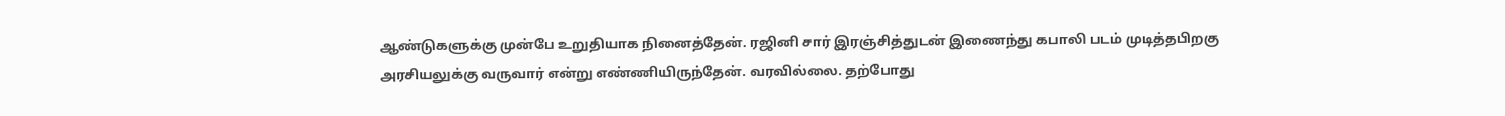ஆண்டுகளுக்கு முன்பே உறுதியாக நினைத்தேன். ரஜினி சார் இரஞ்சித்துடன் இணைந்து கபாலி படம் முடித்தபிறகு அரசியலுக்கு வருவார் என்று எண்ணியிருந்தேன். வரவில்லை. தற்போது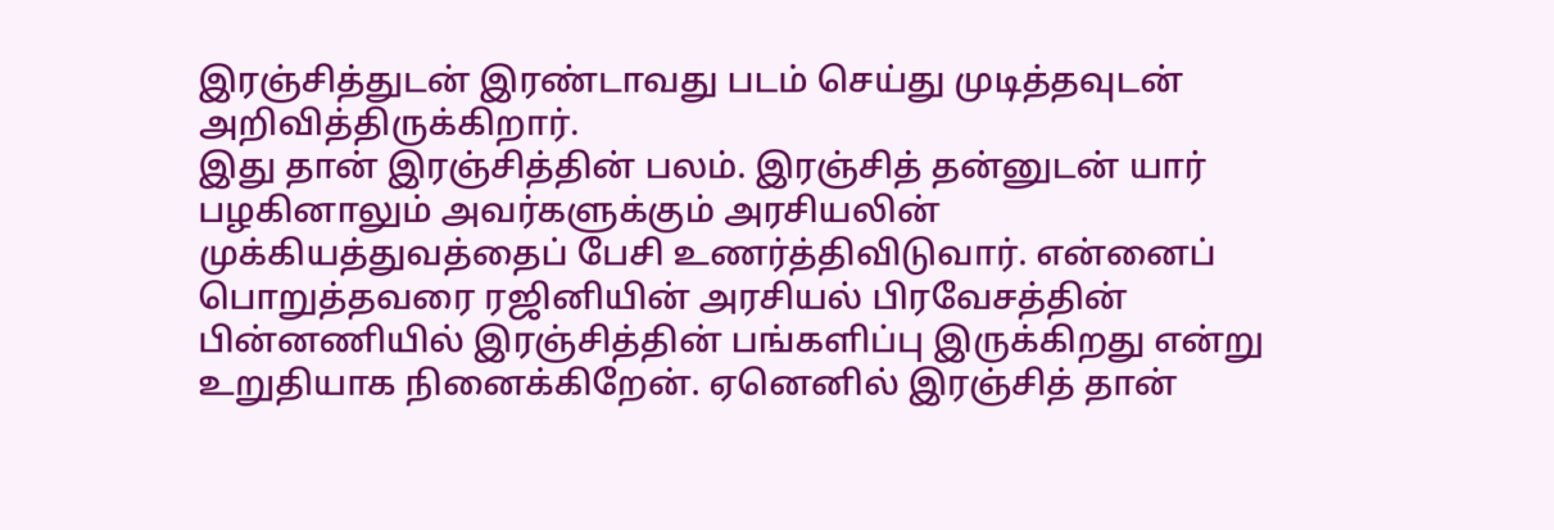இரஞ்சித்துடன் இரண்டாவது படம் செய்து முடித்தவுடன் அறிவித்திருக்கிறார்.
இது தான் இரஞ்சித்தின் பலம். இரஞ்சித் தன்னுடன் யார் பழகினாலும் அவர்களுக்கும் அரசியலின் முக்கியத்துவத்தைப் பேசி உணர்த்திவிடுவார். என்னைப் பொறுத்தவரை ரஜினியின் அரசியல் பிரவேசத்தின் பின்னணியில் இரஞ்சித்தின் பங்களிப்பு இருக்கிறது என்று உறுதியாக நினைக்கிறேன். ஏனெனில் இரஞ்சித் தான்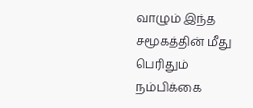வாழும் இந்த சமூகத்தின் மீது பெரிதும் நம்பிக்கை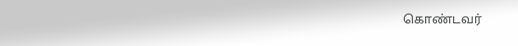கொண்டவர்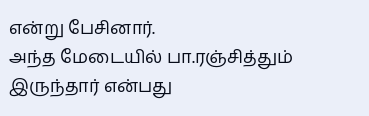என்று பேசினார்.
அந்த மேடையில் பா.ரஞ்சித்தும் இருந்தார் என்பது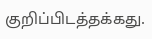குறிப்பிடத்தக்கது.